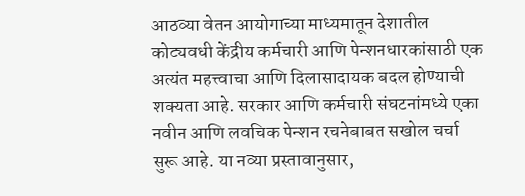आठव्या वेतन आयोगाच्या माध्यमातून देशातील कोट्यवधी केंद्रीय कर्मचारी आणि पेन्शनधारकांसाठी एक अत्यंत महत्त्वाचा आणि दिलासादायक बदल होण्याची शक्यता आहे. सरकार आणि कर्मचारी संघटनांमध्ये एका नवीन आणि लवचिक पेन्शन रचनेबाबत सखोल चर्चा सुरू आहे. या नव्या प्रस्तावानुसार,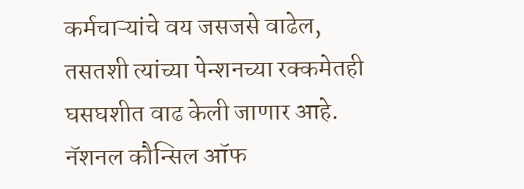कर्मचाऱ्यांचे वय जसजसे वाढेल, तसतशी त्यांच्या पेन्शनच्या रक्कमेतही घसघशीत वाढ केली जाणार आहे.
नॅशनल कौन्सिल ऑफ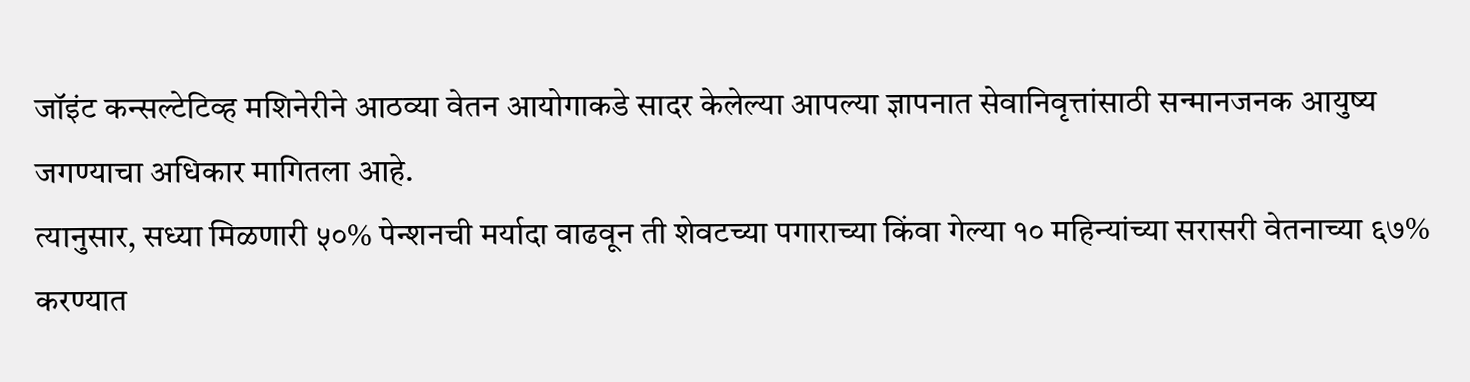जॉइंट कन्सल्टेटिव्ह मशिनेरीने आठव्या वेतन आयोगाकडे सादर केलेल्या आपल्या ज्ञापनात सेवानिवृत्तांसाठी सन्मानजनक आयुष्य जगण्याचा अधिकार मागितला आहे.
त्यानुसार, सध्या मिळणारी ५०% पेन्शनची मर्यादा वाढवून ती शेवटच्या पगाराच्या किंवा गेल्या १० महिन्यांच्या सरासरी वेतनाच्या ६७% करण्यात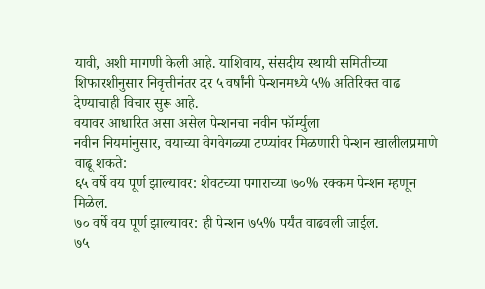यावी, अशी मागणी केली आहे. याशिवाय, संसदीय स्थायी समितीच्या शिफारशीनुसार निवृत्तीनंतर दर ५ वर्षांनी पेन्शनमध्ये ५% अतिरिक्त वाढ देण्याचाही विचार सुरू आहे.
वयावर आधारित असा असेल पेन्शनचा नवीन फॉर्म्युला
नवीन नियमांनुसार, वयाच्या वेगवेगळ्या टप्प्यांवर मिळणारी पेन्शन खालीलप्रमाणे वाढू शकते:
६५ वर्षे वय पूर्ण झाल्यावर: शेवटच्या पगाराच्या ७०% रक्कम पेन्शन म्हणून मिळेल.
७० वर्षे वय पूर्ण झाल्यावर: ही पेन्शन ७५% पर्यंत वाढवली जाईल.
७५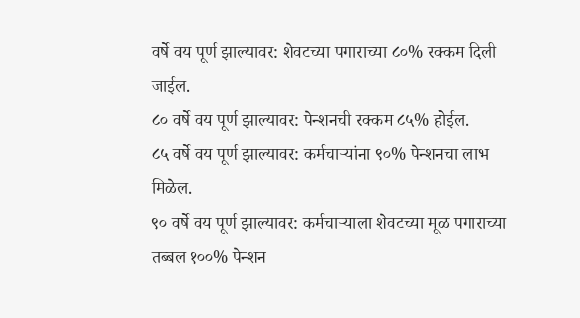वर्षे वय पूर्ण झाल्यावर: शेवटच्या पगाराच्या ८०% रक्कम दिली जाईल.
८० वर्षे वय पूर्ण झाल्यावर: पेन्शनची रक्कम ८५% होईल.
८५ वर्षे वय पूर्ण झाल्यावर: कर्मचाऱ्यांना ९०% पेन्शनचा लाभ मिळेल.
९० वर्षे वय पूर्ण झाल्यावर: कर्मचाऱ्याला शेवटच्या मूळ पगाराच्या तब्बल १००% पेन्शन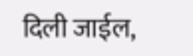दिली जाईल,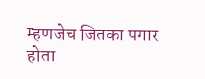म्हणजेच जितका पगार होता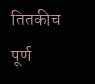तितकीच पूर्ण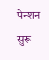पेन्शन सुरू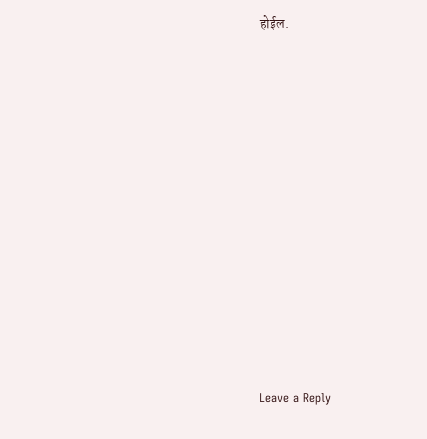होईल.












Leave a Reply